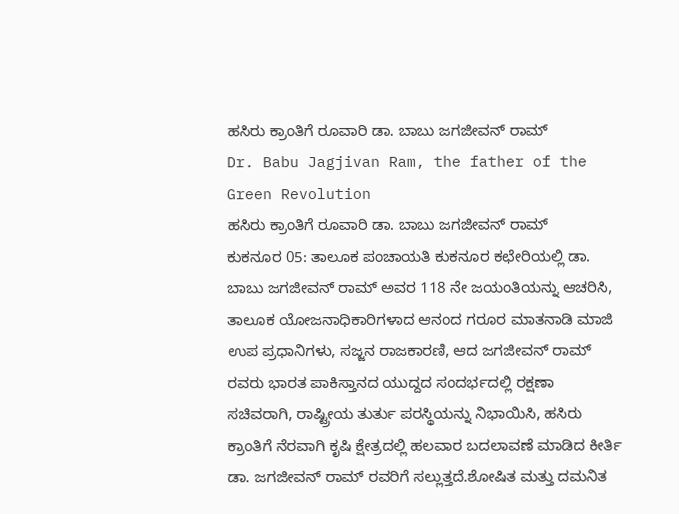ಹಸಿರು ಕ್ರಾಂತಿಗೆ ರೂವಾರಿ ಡಾ. ಬಾಬು ಜಗಜೀವನ್ ರಾಮ್
Dr. Babu Jagjivan Ram, the father of the Green Revolution
ಹಸಿರು ಕ್ರಾಂತಿಗೆ ರೂವಾರಿ ಡಾ. ಬಾಬು ಜಗಜೀವನ್ ರಾಮ್
ಕುಕನೂರ 05: ತಾಲೂಕ ಪಂಚಾಯತಿ ಕುಕನೂರ ಕಛೇರಿಯಲ್ಲಿ ಡಾ. ಬಾಬು ಜಗಜೀವನ್ ರಾಮ್ ಅವರ 118 ನೇ ಜಯಂತಿಯನ್ನು ಆಚರಿಸಿ, ತಾಲೂಕ ಯೋಜನಾಧಿಕಾರಿಗಳಾದ ಆನಂದ ಗರೂರ ಮಾತನಾಡಿ ಮಾಜಿ ಉಪ ಪ್ರಧಾನಿಗಳು, ಸಜ್ಜನ ರಾಜಕಾರಣಿ, ಆದ ಜಗಜೀವನ್ ರಾಮ್ ರವರು ಭಾರತ ಪಾಕಿಸ್ತಾನದ ಯುದ್ದದ ಸಂದರ್ಭದಲ್ಲಿ ರಕ್ಷಣಾ ಸಚಿವರಾಗಿ, ರಾಷ್ಟ್ರೀಯ ತುರ್ತು ಪರಸ್ಥಿಯನ್ನು ನಿಭಾಯಿಸಿ, ಹಸಿರು ಕ್ರಾಂತಿಗೆ ನೆರವಾಗಿ ಕೃಷಿ ಕ್ಷೇತ್ರದಲ್ಲಿ ಹಲವಾರ ಬದಲಾವಣೆ ಮಾಡಿದ ಕೀರ್ತಿ ಡಾ. ಜಗಜೀವನ್ ರಾಮ್ ರವರಿಗೆ ಸಲ್ಲುತ್ತದೆ.ಶೋಷಿತ ಮತ್ತು ದಮನಿತ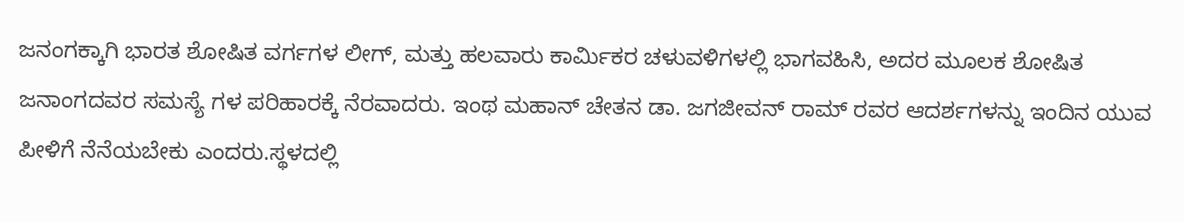ಜನಂಗಕ್ಕಾಗಿ ಭಾರತ ಶೋಷಿತ ವರ್ಗಗಳ ಲೀಗ್, ಮತ್ತು ಹಲವಾರು ಕಾರ್ಮಿಕರ ಚಳುವಳಿಗಳಲ್ಲಿ ಭಾಗವಹಿಸಿ, ಅದರ ಮೂಲಕ ಶೋಷಿತ ಜನಾಂಗದವರ ಸಮಸ್ಯೆ ಗಳ ಪರಿಹಾರಕ್ಕೆ ನೆರವಾದರು. ಇಂಥ ಮಹಾನ್ ಚೇತನ ಡಾ. ಜಗಜೀವನ್ ರಾಮ್ ರವರ ಆದರ್ಶಗಳನ್ನು ಇಂದಿನ ಯುವ ಪೀಳಿಗೆ ನೆನೆಯಬೇಕು ಎಂದರು.ಸ್ಥಳದಲ್ಲಿ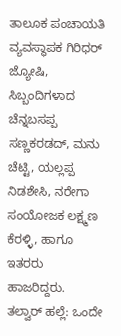ತಾಲೂಕ ಪಂಚಾಯತಿ ವ್ಯವಸ್ಥಾಪಕ ಗಿರಿಧರ್ ಜ್ಯೋಷಿ, ಸಿಬ್ಬಂದಿಗಳಾದ ಚೆನ್ನಬಸಪ್ಪ ಸಣ್ಣಕರಡದ್, ಮನು ಚೆಟ್ಟಿ, ಯಲ್ಲಪ್ಪ ನಿಡಶೇಸಿ, ನರೇಗಾ ಸಂಯೋಜಕ ಲಕ್ಷ್ಮಣ ಕೆರಳ್ಳಿ, ಹಾಗೂ ಇತರರು ಹಾಜರಿದ್ದರು.
ತಲ್ವಾರ್ ಹಲ್ಲೆ: ಒಂದೇ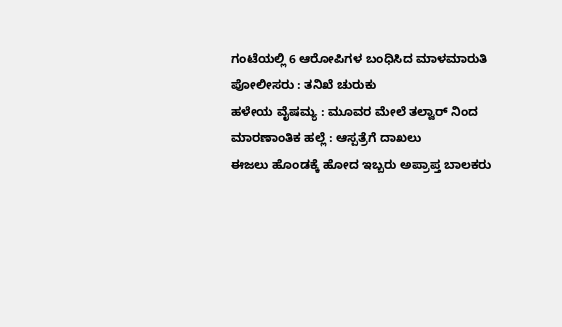ಗಂಟೆಯಲ್ಲಿ 6 ಆರೋಪಿಗಳ ಬಂಧಿಸಿದ ಮಾಳಮಾರುತಿ ಪೋಲೀಸರು : ತನಿಖೆ ಚುರುಕು
ಹಳೇಯ ವೈಷಮ್ಯ : ಮೂವರ ಮೇಲೆ ತಲ್ವಾರ್ ನಿಂದ ಮಾರಣಾಂತಿಕ ಹಲ್ಲೆ : ಆಸ್ಪತ್ರೆಗೆ ದಾಖಲು
ಈಜಲು ಹೊಂಡಕ್ಕೆ ಹೋದ ಇಬ್ಬರು ಅಪ್ರಾಪ್ತ ಬಾಲಕರು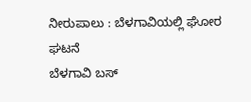ನೀರುಪಾಲು : ಬೆಳಗಾವಿಯಲ್ಲಿ ಘೋರ ಘಟನೆ
ಬೆಳಗಾವಿ ಬಸ್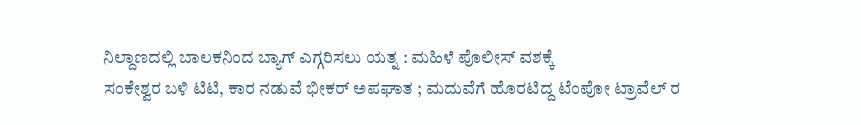ನಿಲ್ದಾಣದಲ್ಲಿ ಬಾಲಕನಿಂದ ಬ್ಯಾಗ್ ಎಗ್ಗರಿಸಲು ಯತ್ನ : ಮಹಿಳೆ ಪೊಲೀಸ್ ವಶಕ್ಕೆ
ಸಂಕೇಶ್ವರ ಬಳಿ ಟಿಟಿ, ಕಾರ ನಡುವೆ ಭೀಕರ್ ಅಪಘಾತ ; ಮದುವೆಗೆ ಹೊರಟಿದ್ದ ಟೆಂಪೋ ಟ್ರಾವೆಲ್ ರ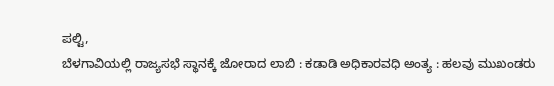ಪಲ್ಟಿ,
ಬೆಳಗಾವಿಯಲ್ಲಿ ರಾಜ್ಯಸಭೆ ಸ್ಥಾನಕ್ಕೆ ಜೋರಾದ ಲಾಬಿ : ಕಡಾಡಿ ಅಧಿಕಾರವಧಿ ಅಂತ್ಯ : ಹಲವು ಮುಖಂಡರು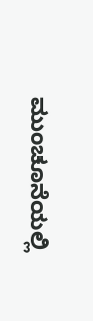ಮುಂಚೂನೆಯಲ್ಲಿ